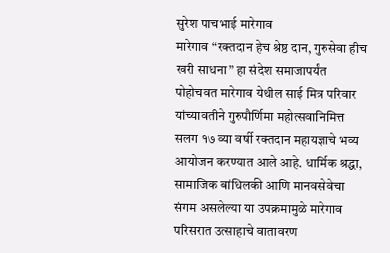सुरेश पाचभाई मारेगाव
मारेगाव “रक्तदान हेच श्रेष्ठ दान, गुरुसेवा हीच खरी साधना” हा संदेश समाजापर्यंत पोहोचवत मारेगाव येथील साई मित्र परिवार यांच्यावतीने गुरुपौर्णिमा महोत्सवानिमित्त सलग १७ व्या वर्षी रक्तदान महायज्ञाचे भव्य आयोजन करण्यात आले आहे. धार्मिक श्रद्धा, सामाजिक बांधिलकी आणि मानवसेवेचा संगम असलेल्या या उपक्रमामुळे मारेगाव परिसरात उत्साहाचे वातावरण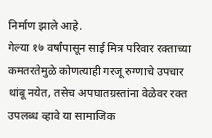निर्माण झाले आहे.
गेल्या १७ वर्षांपासून साई मित्र परिवार रक्ताच्या कमतरतेमुळे कोणत्याही गरजू रुग्णाचे उपचार थांबू नयेत, तसेच अपघातग्रस्तांना वेळेवर रक्त उपलब्ध व्हावे या सामाजिक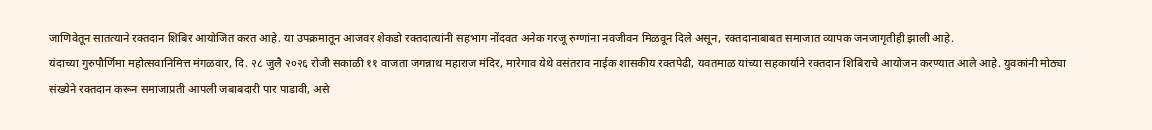जाणिवेतून सातत्याने रक्तदान शिबिर आयोजित करत आहे. या उपक्रमातून आजवर शेकडो रक्तदात्यांनी सहभाग नोंदवत अनेक गरजू रुग्णांना नवजीवन मिळवून दिले असून, रक्तदानाबाबत समाजात व्यापक जनजागृतीही झाली आहे.
यंदाच्या गुरुपौर्णिमा महोत्सवानिमित्त मंगळवार, दि. २८ जुलै २०२६ रोजी सकाळी ११ वाजता जगन्नाथ महाराज मंदिर, मारेगाव येथे वसंतराव नाईक शासकीय रक्तपेढी, यवतमाळ यांच्या सहकार्याने रक्तदान शिबिराचे आयोजन करण्यात आले आहे. युवकांनी मोठ्या संख्येने रक्तदान करून समाजाप्रती आपली जबाबदारी पार पाडावी, असे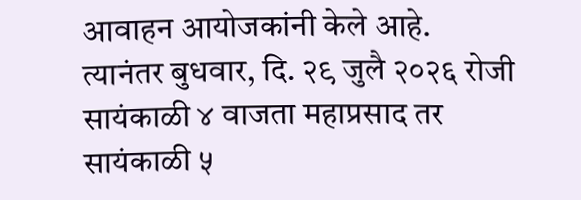आवाहन आयोजकांनी केले आहे.
त्यानंतर बुधवार, दि. २९ जुलै २०२६ रोजी सायंकाळी ४ वाजता महाप्रसाद तर सायंकाळी ५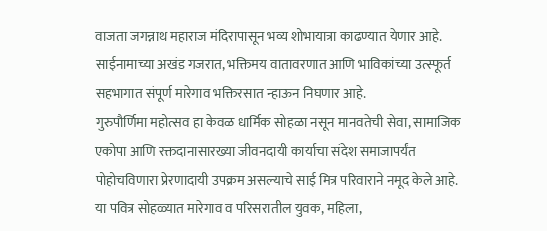वाजता जगन्नाथ महाराज मंदिरापासून भव्य शोभायात्रा काढण्यात येणार आहे. साईनामाच्या अखंड गजरात, भक्तिमय वातावरणात आणि भाविकांच्या उत्स्फूर्त सहभागात संपूर्ण मारेगाव भक्तिरसात न्हाऊन निघणार आहे.
गुरुपौर्णिमा महोत्सव हा केवळ धार्मिक सोहळा नसून मानवतेची सेवा, सामाजिक एकोपा आणि रक्तदानासारख्या जीवनदायी कार्याचा संदेश समाजापर्यंत पोहोचविणारा प्रेरणादायी उपक्रम असल्याचे साई मित्र परिवाराने नमूद केले आहे.
या पवित्र सोहळ्यात मारेगाव व परिसरातील युवक, महिला,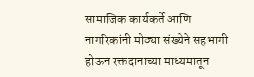सामाजिक कार्यकर्ते आणि नागरिकांनी मोठ्या संख्येने सहभागी होऊन रक्तदानाच्या माध्यमातून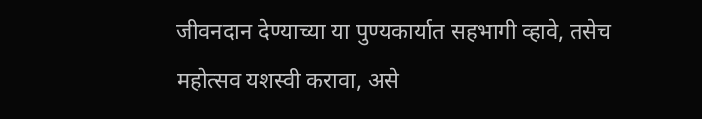जीवनदान देण्याच्या या पुण्यकार्यात सहभागी व्हावे, तसेच महोत्सव यशस्वी करावा, असे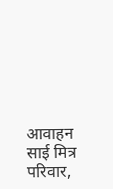आवाहन साई मित्र परिवार,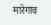मारेगाव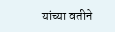यांच्या वतीने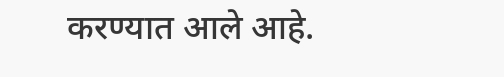करण्यात आले आहे.